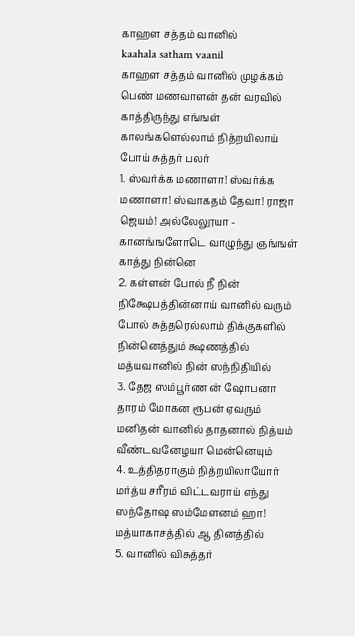காஹள சத்தம் வானில்
kaahala satham vaanil
காஹள சத்தம் வானில் முழக்கம் பெண் மணவாளன் தன் வரவில் காத்திருந்து எங்ஙள் காலங்களெல்லாம் நித்றயிலாய் போய் சுத்தர் பலர்
1. ஸ்வர்க்க மணாளா! ஸ்வர்க்க மணாளா! ஸ்வாகதம் தேவா! ராஜா ஜெயம்! அல்லேலூயா - கானங்ஙளோடெ வாழுந்து ஞங்ஙள் காத்து நின்னெ
2. கள்ளன் போல் நீ நின் நிக்ஷேபத்தின்னாய் வானில் வரும் போல் சுத்தரெல்லாம் திக்குகளில் நின்னெத்தும் க்ஷணத்தில் மத்யவானில் நின் ஸந்நிதியில்
3. தேஜ ஸம்பூர்ண ன் ஷோபனா தாரம் மோகன ரூபன் ஏவரும் மனிதன் வானில் தாதனால் நித்யம் வீண்டவனேழயா மென்னெயும்
4. உத்திதராகும் நித்றயிலாயோர் மர்த்ய சரீரம் விட்டவராய் எந்து ஸந்தோஷ ஸம்மேளனம் ஹா! மத்யாகாசத்தில் ஆ தினத்தில்
5. வானில் விசுத்தர்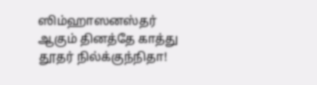ஸிம்ஹாஸனஸ்தர் ஆகும் தினத்தே காத்து தூதர் நில்க்குந்நிதா!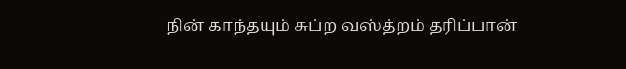நின் காந்தயும் சுப்ற வஸ்த்றம் தரிப்பான்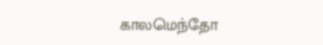காலமெந்தோ